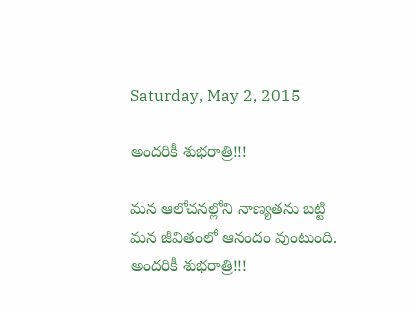Saturday, May 2, 2015

అందరికీ శుభరాత్రి!!!

మన ఆలోచనల్లోని నాణ్యతను బట్టి మన జీవితంలో ఆనందం వుంటుంది.
అందరికీ శుభరాత్రి!!!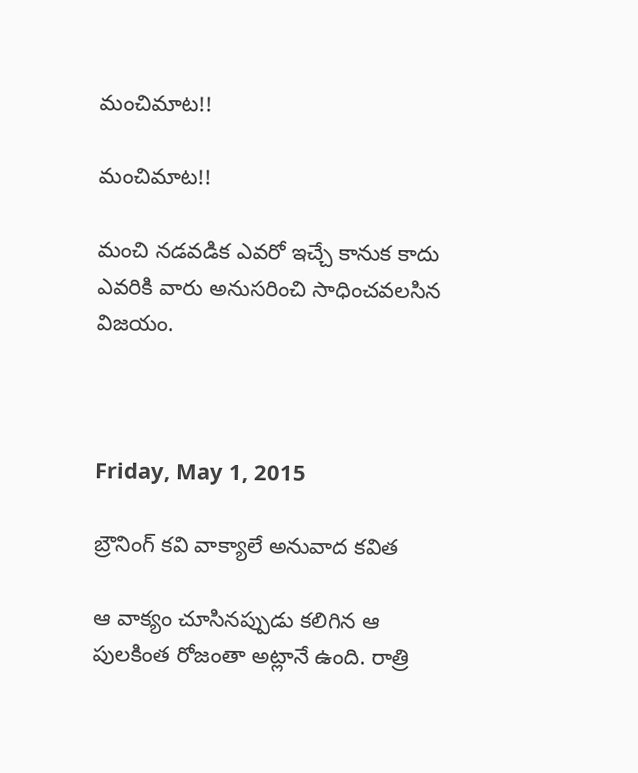మంచిమాట!!

మంచిమాట!!

మంచి నడవడిక ఎవరో ఇచ్చే కానుక కాదు
ఎవరికి వారు అనుసరించి సాధించవలసిన విజయం.



Friday, May 1, 2015

బ్రౌనింగ్ కవి వాక్యాలే అనువాద కవిత

ఆ వాక్యం చూసినప్పుడు కలిగిన ఆ పులకింత రోజంతా అట్లానే ఉంది. రాత్రి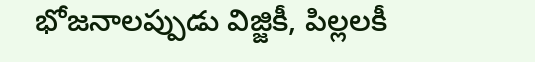భోజనాలప్పుడు విజ్జికీ, పిల్లలకీ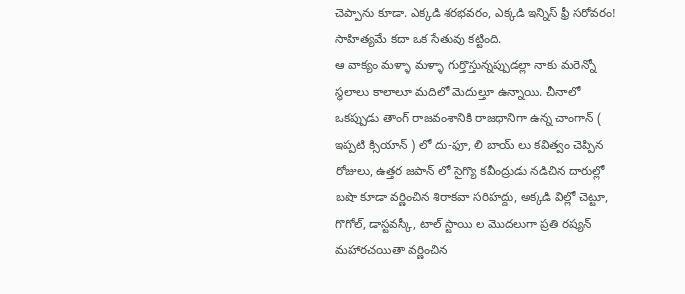చెప్పాను కూడా. ఎక్కడి శరభవరం, ఎక్కడి ఇన్నిస్ ఫ్రీ సరోవరం!
సాహిత్యమే కదా ఒక సేతువు కట్టింది.
ఆ వాక్యం మళ్ళా మళ్ళా గుర్తొస్తున్నప్పుడల్లా నాకు మరెన్నో స్థలాలు కాలాలూ మదిలో మెదుల్తూ ఉన్నాయి. చీనాలో ఒకప్పుడు తాంగ్ రాజవంశానికి రాజధానిగా ఉన్న చాంగాన్ ( ఇప్పటి క్సియాన్ ) లో దు-ఫూ, లి బాయ్ లు కవిత్వం చెప్పిన రోజులు, ఉత్తర జపాన్ లో సైగ్యొ కవీంద్రుడు నడిచిన దారుల్లో బషొ కూడా వర్ణించిన శిరాకవా సరిహద్దు, అక్కడి విల్లో చెట్టూ, గొగోల్, డాస్టవస్కీ, టాల్ స్టాయి ల మొదలుగా ప్రతి రష్యన్ మహారచయితా వర్ణించిన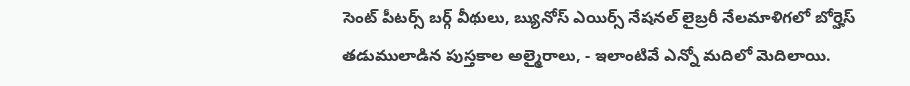సెంట్ పీటర్స్ బర్గ్ వీథులు, బ్యునోస్ ఎయిర్స్ నేషనల్ లైబ్రరీ నేలమాళిగలో బోర్హెస్ తడుములాడిన పుస్తకాల అల్మైరాలు, - ఇలాంటివే ఎన్నో మదిలో మెదిలాయి.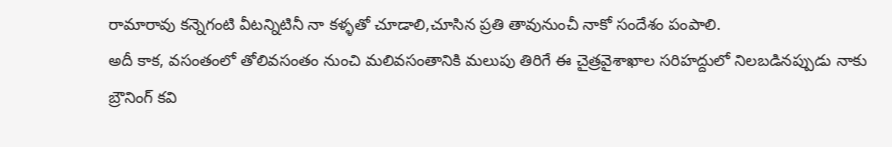రామారావు కన్నెగంటి వీటన్నిటినీ నా కళ్ళతో చూడాలి,చూసిన ప్రతి తావునుంచీ నాకో సందేశం పంపాలి.
అదీ కాక, వసంతంలో తోలివసంతం నుంచి మలివసంతానికి మలుపు తిరిగే ఈ చైత్రవైశాఖాల సరిహద్దులో నిలబడినప్పుడు నాకు బ్రౌనింగ్ కవి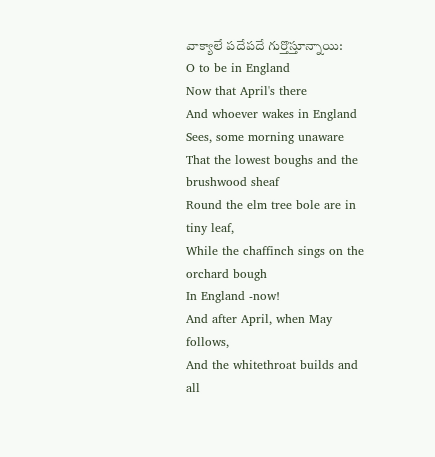వాక్యాలే పదేపదే గుర్తొస్తూన్నాయి:
O to be in England
Now that April's there
And whoever wakes in England
Sees, some morning unaware
That the lowest boughs and the brushwood sheaf
Round the elm tree bole are in tiny leaf,
While the chaffinch sings on the orchard bough
In England -now!
And after April, when May follows,
And the whitethroat builds and all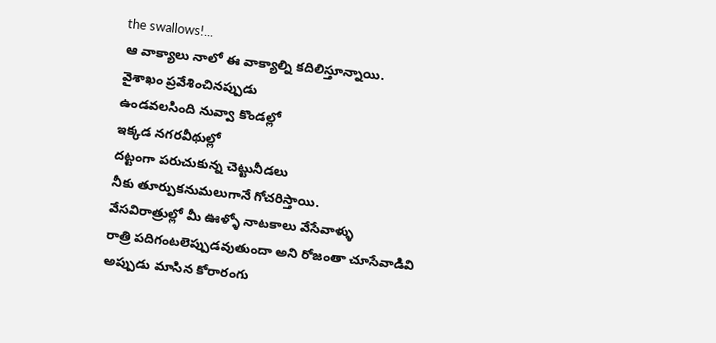the swallows!...
ఆ వాక్యాలు నాలో ఈ వాక్యాల్ని కదిలిస్తూన్నాయి.
వైశాఖం ప్రవేశించినప్పుడు
ఉండవలసింది నువ్వా కొండల్లో
ఇక్కడ నగరవీథుల్లో
దట్టంగా పరుచుకున్న చెట్టునీడలు
నీకు తూర్పుకనుమలుగానే గోచరిస్తాయి.
వేసవిరాత్రుల్లో మీ ఊళ్ళో నాటకాలు వేసేవాళ్ళు
రాత్రి పదిగంటలెప్పుడవుతుందా అని రోజంతా చూసేవాడివి
అప్పుడు మాసిన కోరారంగు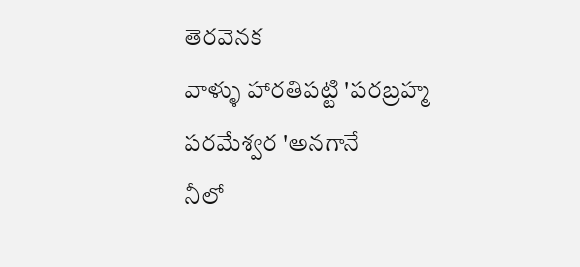తెరవెనక
వాళ్ళు హారతిపట్టి 'పరబ్రహ్మ పరమేశ్వర 'అనగానే
నీలో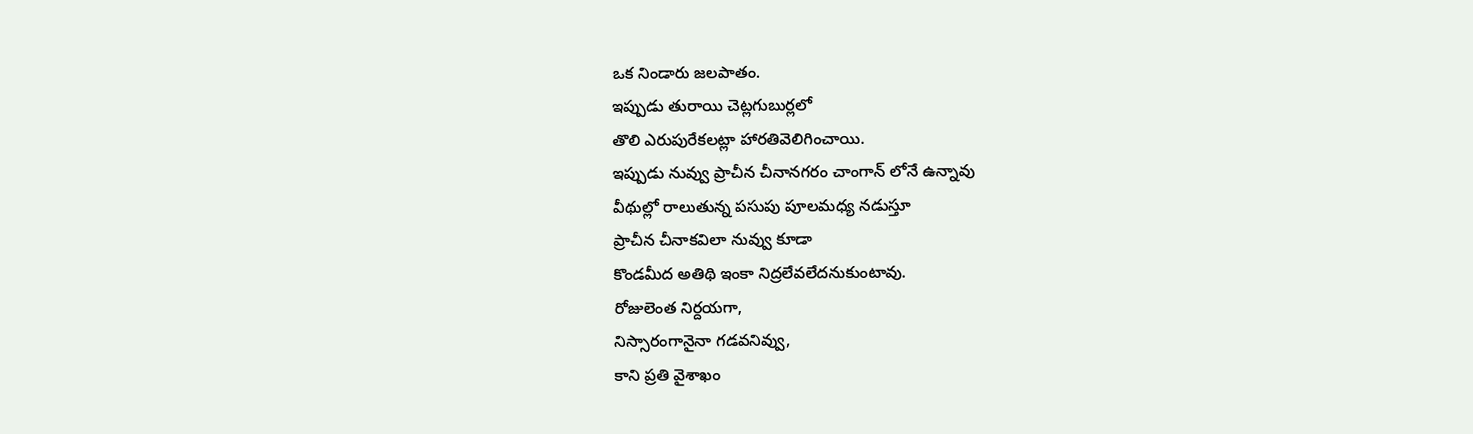ఒక నిండారు జలపాతం.
ఇప్పుడు తురాయి చెట్లగుబుర్లలో
తొలి ఎరుపురేకలట్లా హారతివెలిగించాయి.
ఇప్పుడు నువ్వు ప్రాచీన చీనానగరం చాంగాన్ లోనే ఉన్నావు
వీథుల్లో రాలుతున్న పసుపు పూలమధ్య నడుస్తూ
ప్రాచీన చీనాకవిలా నువ్వు కూడా
కొండమీద అతిథి ఇంకా నిద్రలేవలేదనుకుంటావు.
రోజులెంత నిర్దయగా,
నిస్సారంగానైనా గడవనివ్వు,
కాని ప్రతి వైశాఖం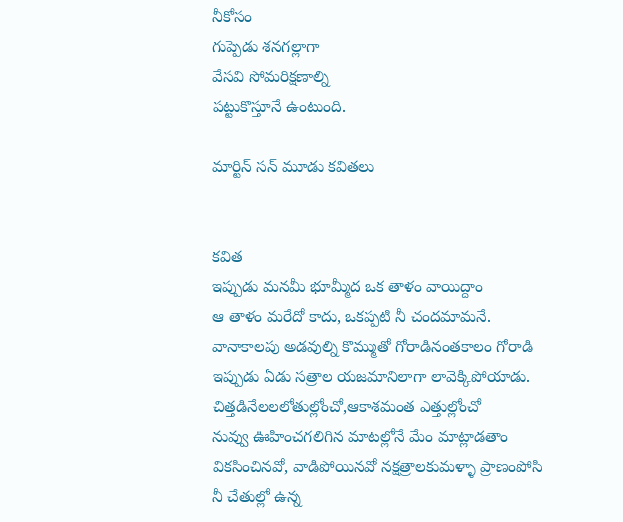నీకోసం
గుప్పెడు శనగల్లాగా
వేసవి సోమరిక్షణాల్ని
పట్టుకొస్తూనే ఉంటుంది.

మార్టిన్ సన్ మూడు కవితలు


కవిత
ఇప్పుడు మనమీ భూమ్మీద ఒక తాళం వాయిద్దాం
ఆ తాళం మరేదో కాదు, ఒకప్పటి నీ చందమామనే.
వానాకాలపు అడవుల్ని కొమ్ముతో గోరాడినంతకాలం గోరాడి
ఇప్పుడు ఏడు సత్రాల యజమానిలాగా లావెక్కిపోయాడు.
చిత్తడినేలలలోతుల్లోంచో,ఆకాశమంత ఎత్తుల్లోంచో
నువ్వు ఊహించగలిగిన మాటల్లోనే మేం మాట్లాడతాం
వికసించినవో, వాడిపోయినవో నక్షత్రాలకుమళ్ళా ప్రాణంపోసి
నీ చేతుల్లో ఉన్న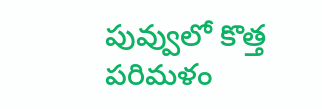పువ్వులో కొత్త పరిమళం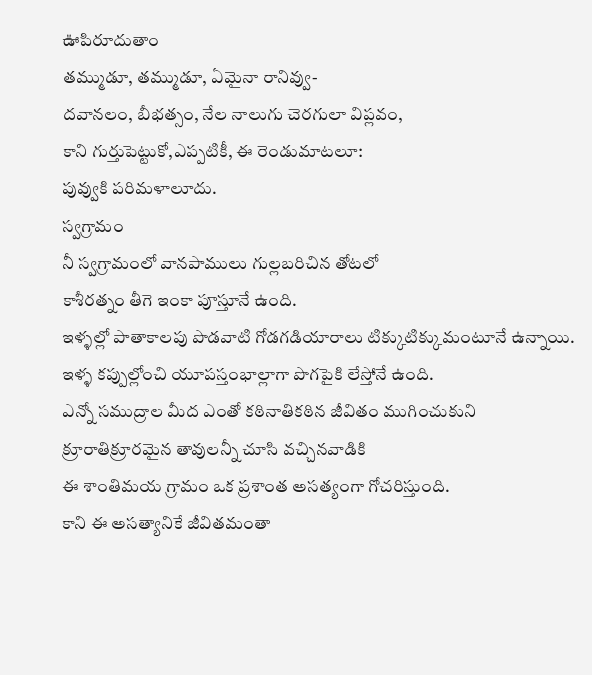ఊపిరూదుతాం
తమ్ముడూ, తమ్ముడూ, ఏమైనా రానివ్వు-
దవానలం, బీభత్సం, నేల నాలుగు చెరగులా విప్లవం,
కాని గుర్తుపెట్టుకో,ఎప్పటికీ, ఈ రెండుమాటలూ:
పువ్వుకి పరిమళాలూదు.
స్వగ్రామం
నీ స్వగ్రామంలో వానపాములు గుల్లబరిచిన తోటలో
కాశీరత్నం తీగె ఇంకా పూస్తూనే ఉంది.
ఇళ్ళల్లో పాతాకాలపు పొడవాటి గోడగడియారాలు టిక్కుటిక్కుమంటూనే ఉన్నాయి.
ఇళ్ళ కప్పుల్లోంచి యూపస్తంభాల్లాగా పొగపైకి లేస్తోనే ఉంది.
ఎన్నో సముద్రాల మీద ఎంతో కఠినాతికఠిన జీవితం ముగించుకుని
క్రూరాతిక్రూరమైన తావులన్నీ చూసి వచ్చినవాడికి
ఈ శాంతిమయ గ్రామం ఒక ప్రశాంత అసత్యంగా గోచరిస్తుంది.
కాని ఈ అసత్యానికే జీవితమంతా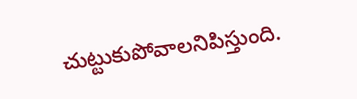చుట్టుకుపోవాలనిపిస్తుంది.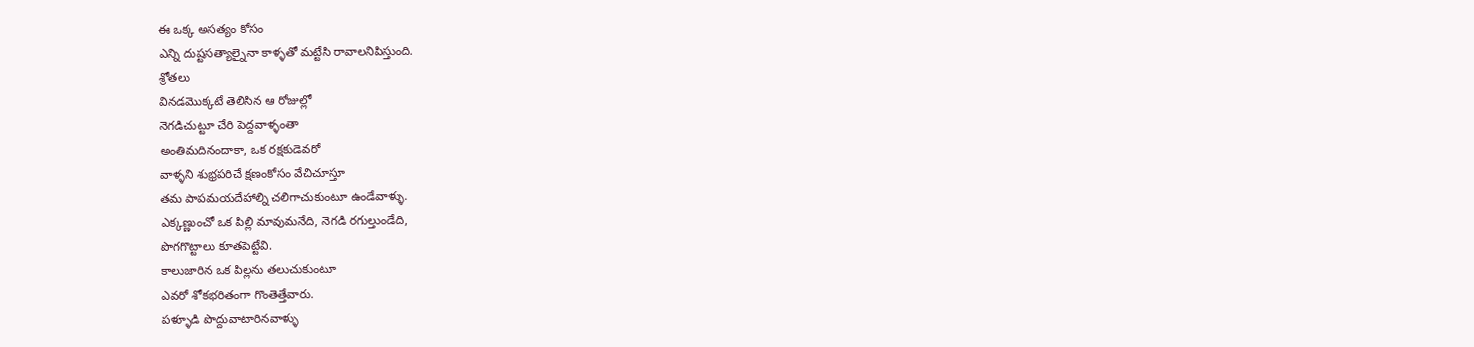ఈ ఒక్క అసత్యం కోసం
ఎన్ని దుష్టసత్యాల్నైనా కాళ్ళతో మట్టేసి రావాలనిపిస్తుంది.
శ్రోతలు
వినడమొక్కటే తెలిసిన ఆ రోజుల్లో
నెగడిచుట్టూ చేరి పెద్దవాళ్ళంతా
అంతిమదినందాకా, ఒక రక్షకుడెవరో
వాళ్ళని శుభ్రపరిచే క్షణంకోసం వేచిచూస్తూ
తమ పాపమయదేహాల్ని చలిగాచుకుంటూ ఉండేవాళ్ళు.
ఎక్కణ్ణుంచో ఒక పిల్లి మావుమనేది, నెగడి రగుల్తుండేది,
పొగగొట్టాలు కూతపెట్టేవి.
కాలుజారిన ఒక పిల్లను తలుచుకుంటూ
ఎవరో శోకభరితంగా గొంతెత్తేవారు.
పళ్ళూడి పొద్దువాటారినవాళ్ళు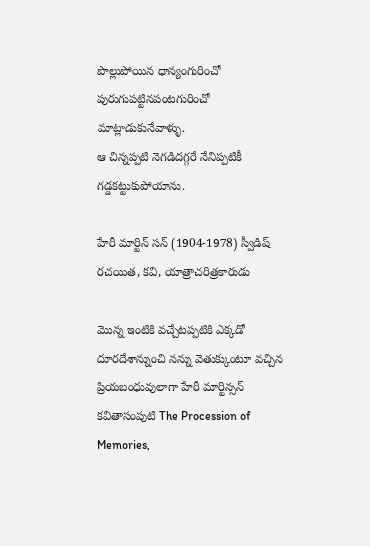పొల్లుపోయిన ధాన్యంగురించో
పురుగుపట్టినపంటగురించో మాట్లాడుకునేవాళ్ళు.
ఆ చిన్నప్పటి నెగడిదగ్గరే నేనిప్పటికీ గడ్డకట్టుకుపోయాను.

హేరీ మార్టిన్ సన్ (1904-1978) స్వీడిష్ రచయిత, కవి, యాత్రాచరిత్రకారుడు

మొన్న ఇంటికి వచ్చేటప్పటికి ఎక్కడో దూరదేశాన్నుంచి నన్ను వెతుక్కుంటూ వచ్చిన ప్రియబంధువులాగా హేరీ మార్టిన్సన్ కవితాసంపుటి The Procession of Memories,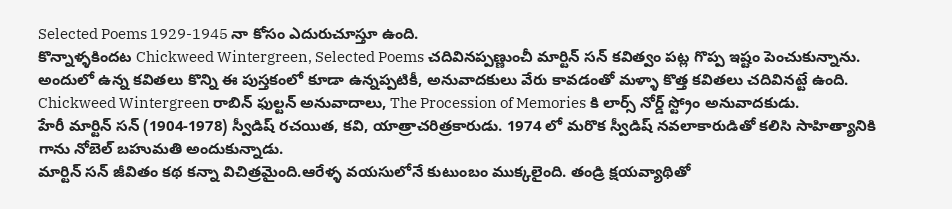Selected Poems 1929-1945 నా కోసం ఎదురుచూస్తూ ఉంది.
కొన్నాళ్ళకిందట Chickweed Wintergreen, Selected Poems చదివినప్పణ్ణుంచీ మార్టిన్ సన్ కవిత్వం పట్ల గొప్ప ఇష్టం పెంచుకున్నాను. అందులో ఉన్న కవితలు కొన్ని ఈ పుస్తకంలో కూడా ఉన్నప్పటికీ, అనువాదకులు వేరు కావడంతో మళ్ళా కొత్త కవితలు చదివినట్టే ఉంది. Chickweed Wintergreen రాబిన్ ఫుల్టన్ అనువాదాలు, The Procession of Memories కి లార్స్ నోర్డ్ స్ట్రోం అనువాదకుడు.
హేరీ మార్టిన్ సన్ (1904-1978) స్వీడిష్ రచయిత, కవి, యాత్రాచరిత్రకారుడు. 1974 లో మరొక స్వీడిష్ నవలాకారుడితో కలిసి సాహిత్యానికి గాను నోబెల్ బహుమతి అందుకున్నాడు.
మార్టిన్ సన్ జీవితం కథ కన్నా విచిత్రమైంది.ఆరేళ్ళ వయసులోనే కుటుంబం ముక్కలైంది. తండ్రి క్షయవ్యాథితో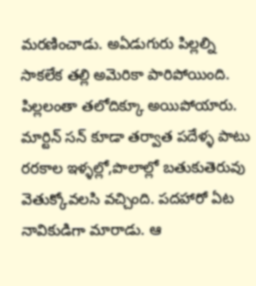మరణించాడు. అఏడుగురు పిల్లల్ని సాకలేక తల్లి అమెరికా పారిపోయింది. పిల్లలంతా తలోదిక్కూ అయిపోయారు. మార్టిన్ సన్ కూడా తర్వాత పదేళ్ళ పాటు రరకాల ఇళ్ళల్లో,పొలాల్లో బతుకుతెరువు వెతుక్కోవలసి వచ్చింది. పదహారో ఏట నావికుడిగా మారాడు. ఆ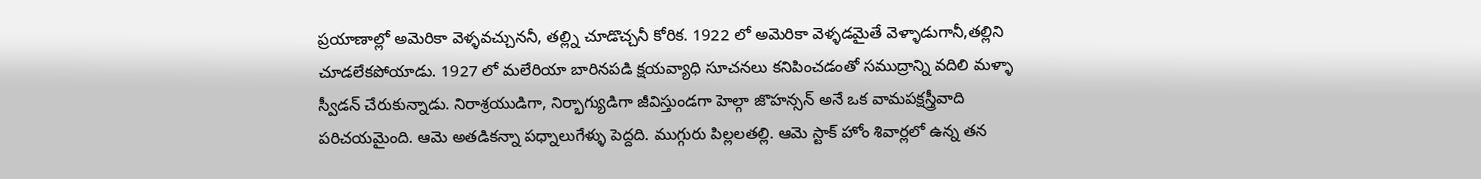ప్రయాణాల్లో అమెరికా వెళ్ళవచ్చుననీ, తల్ల్ని చూడొచ్చనీ కోరిక. 1922 లో అమెరికా వెళ్ళడమైతే వెళ్ళాడుగానీ,తల్లిని చూడలేకపోయాడు. 1927 లో మలేరియా బారినపడి క్షయవ్యాధి సూచనలు కనిపించడంతో సముద్రాన్ని వదిలి మళ్ళా స్వీడన్ చేరుకున్నాడు. నిరాశ్రయుడిగా, నిర్భాగ్యుడిగా జీవిస్తుండగా హెల్గా జొహన్సన్ అనే ఒక వామపక్షస్త్రీవాది పరిచయమైంది. ఆమె అతడికన్నా పధ్నాలుగేళ్ళు పెద్దది. ముగ్గురు పిల్లలతల్లి. ఆమె స్టాక్ హోం శివార్లలో ఉన్న తన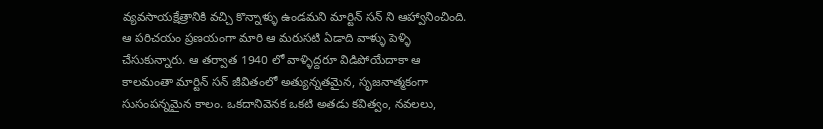వ్యవసాయక్షేత్రానికి వచ్చి కొన్నాళ్ళు ఉండమని మార్టిన్ సన్ ని ఆహ్వానించింది. ఆ పరిచయం ప్రణయంగా మారి ఆ మరుసటి ఏడాది వాళ్ళు పెళ్ళి చేసుకున్నారు. ఆ తర్వాత 1940 లో వాళ్ళిద్దరూ విడిపోయేదాకా ఆ కాలమంతా మార్టిన్ సన్ జీవితంలో అత్యున్నతమైన, సృజనాత్మకంగా సుసంపన్నమైన కాలం. ఒకదానివెనక ఒకటి అతడు కవిత్వం, నవలలు,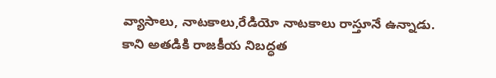వ్యాసాలు, నాటకాలు,రేడియో నాటకాలు రాస్తూనే ఉన్నాడు. కాని అతడికి రాజకీయ నిబద్ధత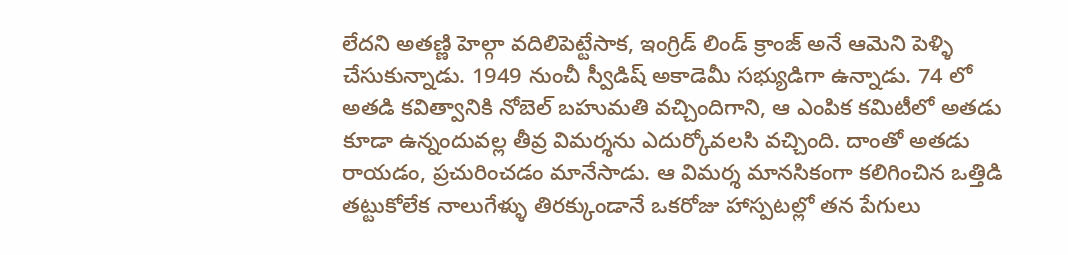లేదని అతణ్ణి హెల్గా వదిలిపెట్టేసాక, ఇంగ్రిడ్ లిండ్ క్రాంజ్ అనే ఆమెని పెళ్ళి చేసుకున్నాడు. 1949 నుంచీ స్వీడిష్ అకాడెమీ సభ్యుడిగా ఉన్నాడు. 74 లో అతడి కవిత్వానికి నోబెల్ బహుమతి వచ్చిందిగాని, ఆ ఎంపిక కమిటీలో అతడు కూడా ఉన్నందువల్ల తీవ్ర విమర్శను ఎదుర్కోవలసి వచ్చింది. దాంతో అతడు రాయడం, ప్రచురించడం మానేసాడు. ఆ విమర్శ మానసికంగా కలిగించిన ఒత్తిడి తట్టుకోలేక నాలుగేళ్ళు తిరక్కుండానే ఒకరోజు హాస్పటల్లో తన పేగులు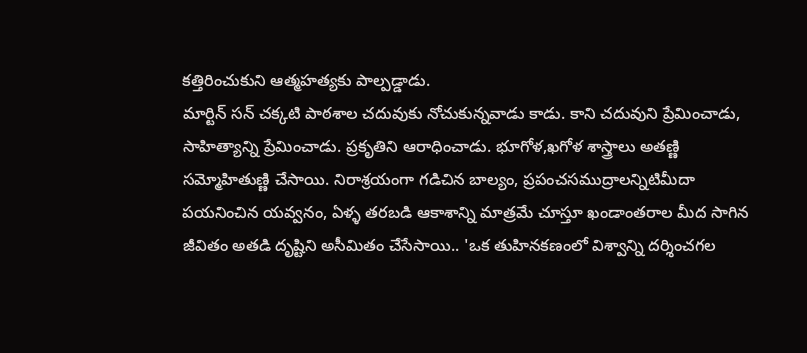కత్తిరించుకుని ఆత్మహత్యకు పాల్పడ్డాడు.
మార్టిన్ సన్ చక్కటి పాఠశాల చదువుకు నోచుకున్నవాడు కాడు. కాని చదువుని ప్రేమించాడు, సాహిత్యాన్ని ప్రేమించాడు. ప్రకృతిని ఆరాధించాడు. భూగోళ,ఖగోళ శాస్త్రాలు అతణ్ణి సమ్మోహితుణ్ణి చేసాయి. నిరాశ్రయంగా గడిచిన బాల్యం, ప్రపంచసముద్రాలన్నిటిమీదా పయనించిన యవ్వనం, ఏళ్ళ తరబడి ఆకాశాన్ని మాత్రమే చూస్తూ ఖండాంతరాల మీద సాగిన జీవితం అతడి దృష్టిని అసీమితం చేసేసాయి.. 'ఒక తుహినకణంలో విశ్వాన్ని దర్శించగల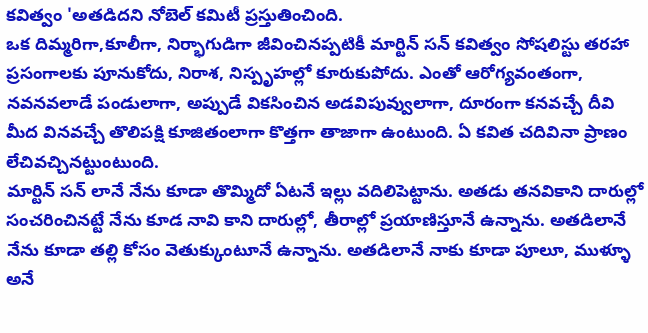కవిత్వం 'అతడిదని నోబెల్ కమిటీ ప్రస్తుతించింది.
ఒక దిమ్మరిగా,కూలీగా, నిర్భాగుడిగా జీవించినప్పటికీ మార్టిన్ సన్ కవిత్వం సోషలిస్టు తరహా ప్రసంగాలకు పూనుకోదు, నిరాశ, నిస్పృహల్లో కూరుకుపోదు. ఎంతో ఆరోగ్యవంతంగా, నవనవలాడే పండులాగా, అప్పుడే వికసించిన అడవిపువ్వులాగా, దూరంగా కనవచ్చే దీవి మీద వినవచ్చే తొలిపక్షి కూజితంలాగా కొత్తగా తాజాగా ఉంటుంది. ఏ కవిత చదివినా ప్రాణం లేచివచ్చినట్టుంటుంది.
మార్టిన్ సన్ లానే నేను కూడా తొమ్మిదో ఏటనే ఇల్లు వదిలిపెట్టాను. అతడు తనవికాని దారుల్లో సంచరించినట్టే నేను కూడ నావి కాని దారుల్లో, తీరాల్లో ప్రయాణిస్తూనే ఉన్నాను. అతడిలానే నేను కూడా తల్లి కోసం వెతుక్కుంటూనే ఉన్నాను. అతడిలానే నాకు కూడా పూలూ, ముళ్ళూ అనే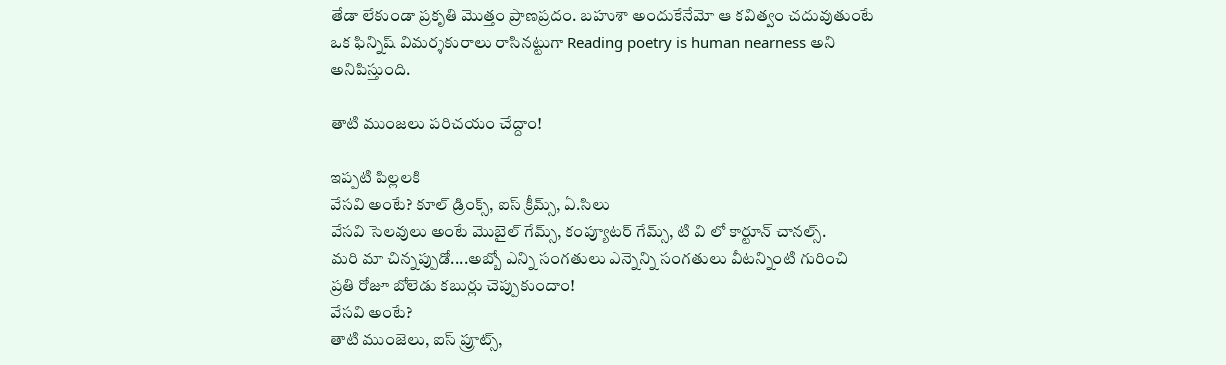తేడా లేకుండా ప్రకృతి మొత్తం ప్రాణప్రదం. బహుశా అందుకేనేమో ఆ కవిత్వం చదువుతుంటే ఒక ఫిన్నిష్ విమర్శకురాలు రాసినట్టుగా Reading poetry is human nearness అని అనిపిస్తుంది.

తాటి ముంజలు పరిచయం చేద్దాం!

ఇప్పటి పిల్లలకి
వేసవి అంటే? కూల్ డ్రింక్స్, ఐస్ క్రీమ్స్, ఏ.సిలు
వేసవి సెలవులు అంటే మొబైల్ గేమ్స్, కంప్యూటర్ గేమ్స్, టి వి లో కార్టూన్ చానల్స్.
మరి మా చిన్నప్పుడో....అబ్బో ఎన్ని సంగతులు ఎన్నెన్ని సంగతులు వీటన్నింటి గురించి ప్రతి రోజూ బోలెడు కబుర్లు చెప్పుకుందాం!
వేసవి అంటే?
తాటి ముంజెలు, ఐస్ ప్రూట్స్,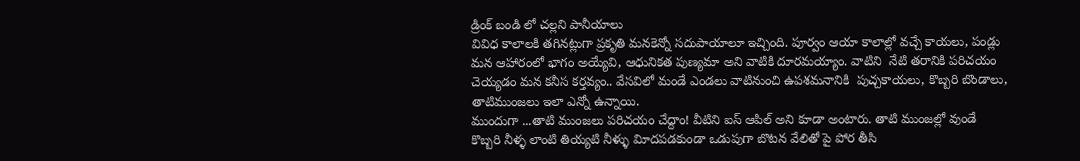డ్రింక్ బండి లో చల్లని పానీయాలు
వివిధ కాలాలకి తగినట్లుగా ప్రకృతి మనకెన్నో సదుపాయాలూ ఇచ్చింది. పూర్వం ఆయా కాలాల్లో వచ్చే కాయలు, పండ్లు మన ఆహారంలో భాగం అయ్యేవి, ఆధునికత పుణ్యమా అని వాటికి దూరమయ్యాం. వాటిని  నేటి తరానికి పరిచయం చెయ్యడం మన కనీస కర్తవ్యం.. వేసవిలో మండే ఎండలు వాటినుంచి ఉపశమనానికి  పుచ్చకాయలు, కొబ్బరి బొండాలు,  తాటిముంజలు ఇలా ఎన్నో ఉన్నాయి.
ముందుగా ...తాటి ముంజలు పరిచయం చేద్దాం! వీటిని ఐస్ ఆపిల్ అని కూడా అంటారు. తాటి ముంజల్లో వుండే కొబ్బరి నీళ్ళ లాంటి తియ్యటి నీళ్ళు విూదపడకుండా ఒడుపుగా బొటన వేలితో పై పోర తీసి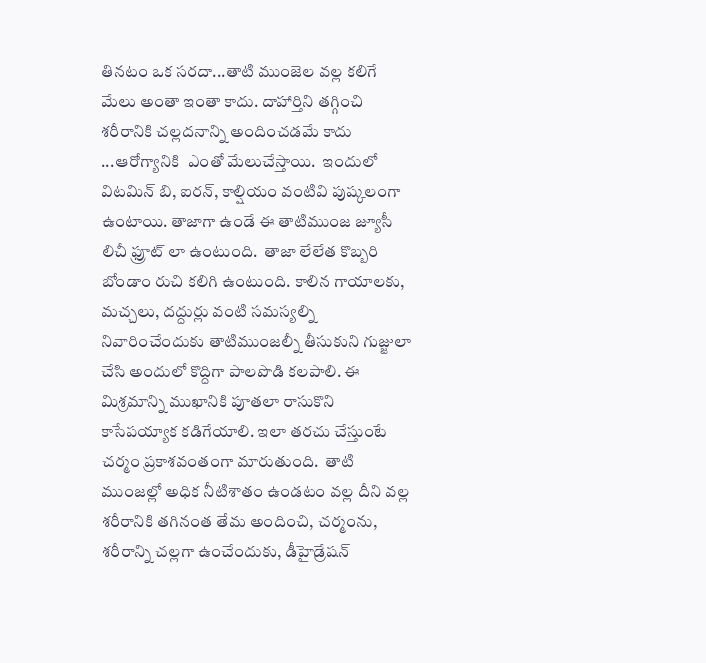తినటం ఒక సరదా...తాటి ముంజెల వల్ల కలిగే మేలు అంతా ఇంతా కాదు. దాహార్తిని తగ్గించి శరీరానికి చల్లదనాన్ని అందించడమే కాదు ...ఆరోగ్యానికి  ఎంతో మేలుచేస్తాయి.  ఇందులో విటమిన్ బి, ఐరన్, కాల్షియం వంటివి పుష్కలంగా ఉంటాయి. తాజాగా ఉండే ఈ తాటిముంజ జ్యూసీ లిచీ ఫ్రూట్ లా ఉంటుంది.  తాజా లేలేత కొబ్బరి బోండాం రుచి కలిగి ఉంటుంది. కాలిన గాయాలకు, మచ్చలు, దద్దుర్లు వంటి సమస్యల్ని నివారించేందుకు తాటిముంజల్నీ తీసుకుని గుజ్జులా చేసి అందులో కొద్దిగా పాలపొడి కలపాలి. ఈ మిశ్రమాన్ని ముఖానికి పూతలా రాసుకొని కాసేపయ్యాక కడిగేయాలి. ఇలా తరచు చేస్తుంటే చర్మం ప్రకాశవంతంగా మారుతుంది.  తాటి ముంజల్లో అధిక నీటిశాతం ఉండటం వల్ల దీని వల్ల శరీరానికి తగినంత తేమ అందించి, చర్మంను, శరీరాన్ని చల్లగా ఉంచేందుకు, డీహైడ్రేషన్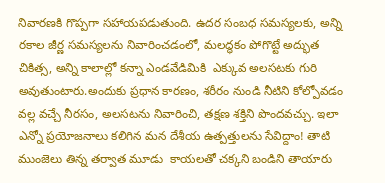నివారణకి గొప్పగా సహాయపడుతుంది. ఉదర సంబధ సమస్యలకు, అన్ని రకాల జీర్ణ సమస్యలను నివారించడంలో, మలద్ధకం పోగొట్టే అద్భుత చికిత్స, అన్ని కాలాల్లో కన్నా ఎండవేడిమికి  ఎక్కువ అలసటకు గురి అవుతుంటారు.అందుకు ప్రధాన కారణం, శరీరం నుండి నీటిని కోల్పోవడం వల్ల వచ్చే నీరసం, అలసటను నివారించి, తక్షణ శక్తిని పొందవచ్చు. ఇలా ఎన్నో ప్రయోజనాలు కలిగిన మన దేశీయ ఉత్పత్తులను సేవిద్దాం! తాటి ముంజెలు తిన్న తర్వాత మూడు  కాయలతో చక్కని బండిని తాయారు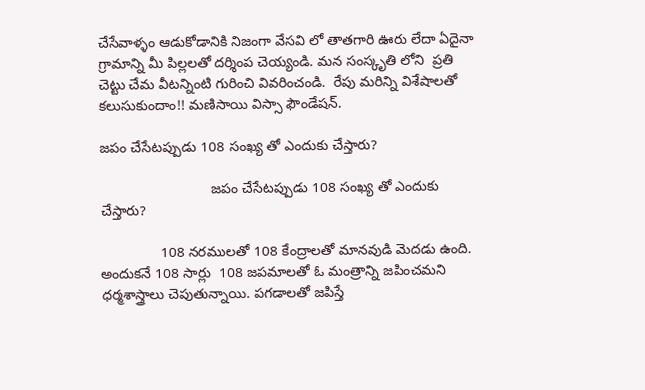చేసేవాళ్ళం ఆడుకోడానికి నిజంగా వేసవి లో తాతగారి ఊరు లేదా ఏదైనా గ్రామాన్ని మీ పిల్లలతో దర్శింప చెయ్యండి. మన సంస్కృతి లోని  ప్రతి చెట్టు చేమ వీటన్నింటి గురించి వివరించండి.  రేపు మరిన్ని విశేషాలతో కలుసుకుందాం!! మణిసాయి విస్సా ఫౌండేషన్.

జపం చేసేటప్పుడు 108 సంఖ్య తో ఎందుకు చేస్తారు?

                            జపం చేసేటప్పుడు 108 సంఖ్య తో ఎందుకు చేస్తారు?

               108 నరములతో 108 కేంద్రాలతో మానవుడి మెదడు ఉంది. అందుకనే 108 సార్లు  108 జపమాలతో ఓ మంత్రాన్ని జపించమని ధర్మశాస్త్రాలు చెపుతున్నాయి. పగడాలతో జపిస్తే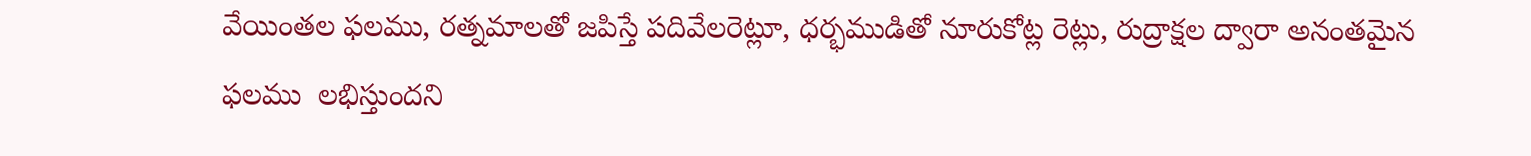వేయింతల ఫలము, రత్నమాలతో జపిస్తే పదివేలరెట్లూ, ధర్భముడితో నూరుకోట్ల రెట్లు, రుద్రాక్షల ద్వారా అనంతమైన ఫలము  లభిస్తుందని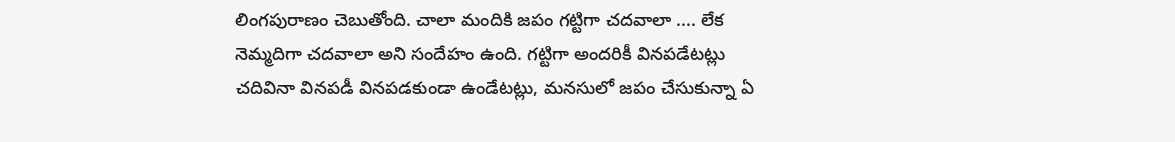లింగపురాణం చెబుతోంది. చాలా మందికి జపం గట్టిగా చదవాలా .... లేక  నెమ్మదిగా చదవాలా అని సందేహం ఉంది. గట్టిగా అందరికీ వినపడేటట్లు చదివినా వినపడీ వినపడకుండా ఉండేటట్లు, మనసులో జపం చేసుకున్నా ఏ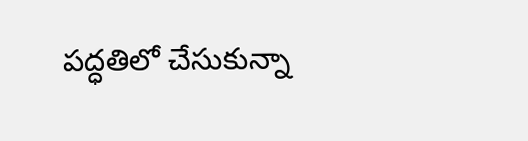పద్ధతిలో చేసుకున్నా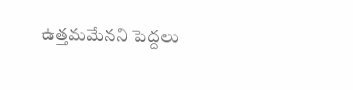ఉత్తమమేనని పెద్దలు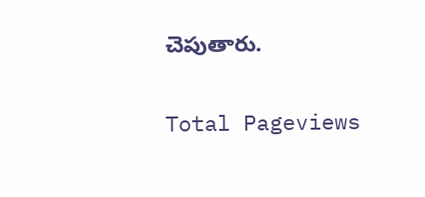చెపుతారు.

Total Pageviews